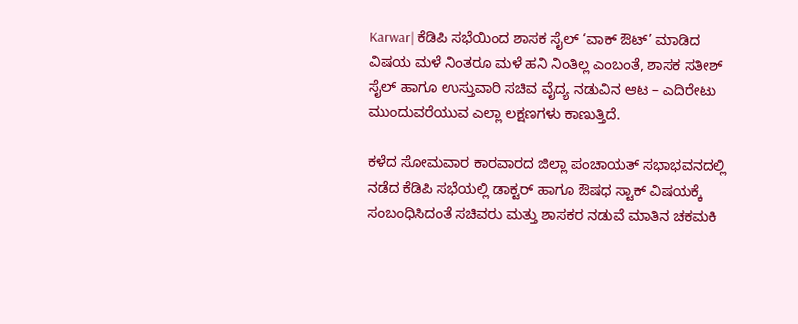Karwar| ಕೆಡಿಪಿ ಸಭೆಯಿಂದ ಶಾಸಕ ಸೈಲ್ ‘ವಾಕ್ ಔಟ್’ ಮಾಡಿದ ವಿಷಯ ಮಳೆ ನಿಂತರೂ ಮಳೆ ಹನಿ ನಿಂತಿಲ್ಲ ಎಂಬಂತೆ, ಶಾಸಕ ಸತೀಶ್ ಸೈಲ್ ಹಾಗೂ ಉಸ್ತುವಾರಿ ಸಚಿವ ವೈದ್ಯ ನಡುವಿನ ಆಟ – ಎದಿರೇಟು ಮುಂದುವರೆಯುವ ಎಲ್ಲಾ ಲಕ್ಷಣಗಳು ಕಾಣುತ್ತಿದೆ.

ಕಳೆದ ಸೋಮವಾರ ಕಾರವಾರದ ಜಿಲ್ಲಾ ಪಂಚಾಯತ್ ಸಭಾಭವನದಲ್ಲಿ ನಡೆದ ಕೆಡಿಪಿ ಸಭೆಯಲ್ಲಿ ಡಾಕ್ಟರ್ ಹಾಗೂ ಔಷಧ ಸ್ಟಾಕ್ ವಿಷಯಕ್ಕೆ ಸಂಬಂಧಿಸಿದಂತೆ ಸಚಿವರು ಮತ್ತು ಶಾಸಕರ ನಡುವೆ ಮಾತಿನ ಚಕಮಕಿ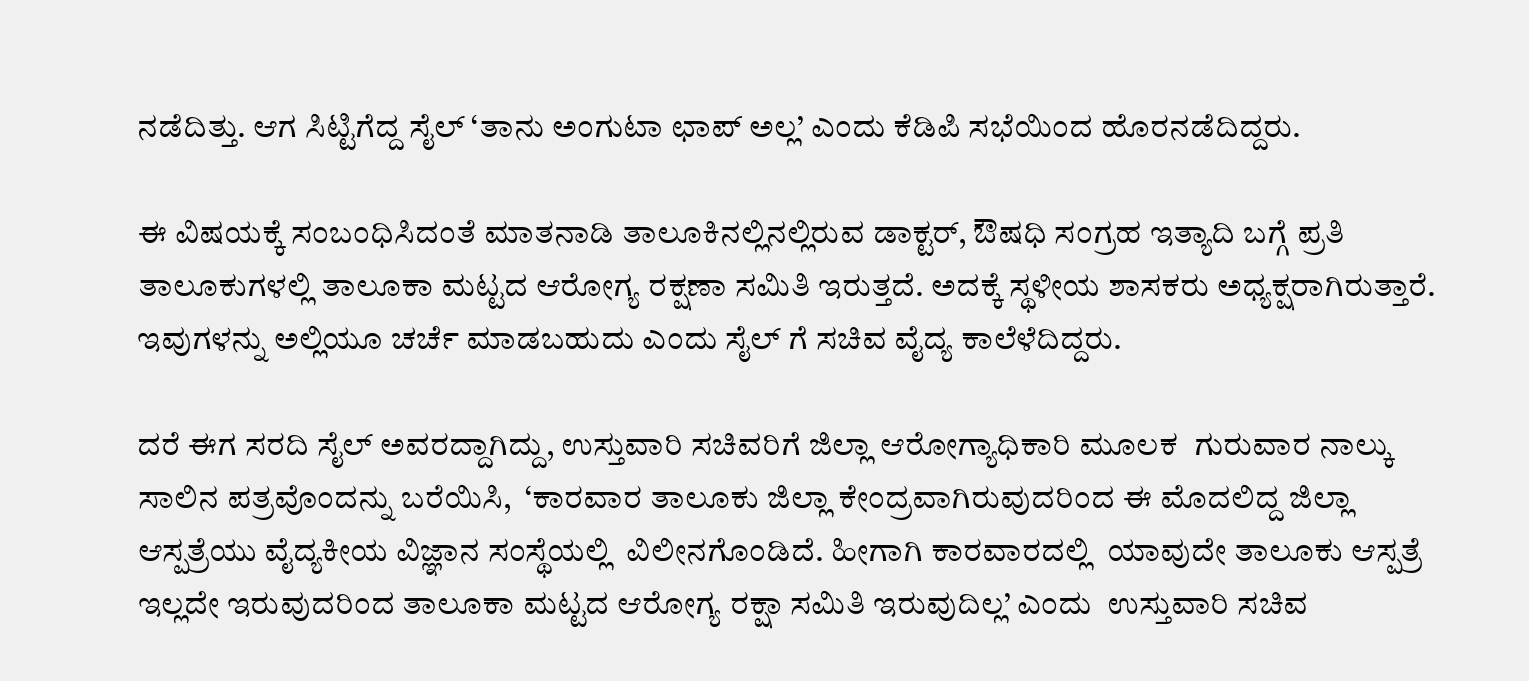ನಡೆದಿತ್ತು. ಆಗ ಸಿಟ್ಟಿಗೆದ್ದ ಸೈಲ್ ‘ತಾನು ಅಂಗುಟಾ ಛಾಪ್ ಅಲ್ಲ’ ಎಂದು ಕೆಡಿಪಿ ಸಭೆಯಿಂದ ಹೊರನಡೆದಿದ್ದರು.

ಈ ವಿಷಯಕ್ಕೆ ಸಂಬಂಧಿಸಿದಂತೆ ಮಾತನಾಡಿ ತಾಲೂಕಿನಲ್ಲಿನಲ್ಲಿರುವ ಡಾಕ್ಟರ್, ಔಷಧಿ ಸಂಗ್ರಹ ಇತ್ಯಾದಿ ಬಗ್ಗೆ ಪ್ರತಿ ತಾಲೂಕುಗಳಲ್ಲಿ ತಾಲೂಕಾ ಮಟ್ಟದ ಆರೋಗ್ಯ ರಕ್ಷಣಾ ಸಮಿತಿ ಇರುತ್ತದೆ. ಅದಕ್ಕೆ ಸ್ಥಳೀಯ ಶಾಸಕರು ಅಧ್ಯಕ್ಷರಾಗಿರುತ್ತಾರೆ. ಇವುಗಳನ್ನು ಅಲ್ಲಿಯೂ ಚರ್ಚೆ ಮಾಡಬಹುದು ಎಂದು ಸೈಲ್ ಗೆ ಸಚಿವ ವೈದ್ಯ ಕಾಲೆಳೆದಿದ್ದರು.

ದರೆ ಈಗ ಸರದಿ ಸೈಲ್ ಅವರದ್ದಾಗಿದ್ದು, ಉಸ್ತುವಾರಿ ಸಚಿವರಿಗೆ ಜಿಲ್ಲಾ ಆರೋಗ್ಯಾಧಿಕಾರಿ ಮೂಲಕ  ಗುರುವಾರ ನಾಲ್ಕು ಸಾಲಿನ ಪತ್ರವೊಂದನ್ನು ಬರೆಯಿಸಿ,  ‘ಕಾರವಾರ ತಾಲೂಕು ಜಿಲ್ಲಾ ಕೇಂದ್ರವಾಗಿರುವುದರಿಂದ ಈ ಮೊದಲಿದ್ದ ಜಿಲ್ಲಾ ಆಸ್ಪತ್ರೆಯು ವೈದ್ಯಕೀಯ ವಿಜ್ಞಾನ ಸಂಸ್ಥೆಯಲ್ಲಿ  ವಿಲೀನಗೊಂಡಿದೆ. ಹೀಗಾಗಿ ಕಾರವಾರದಲ್ಲಿ  ಯಾವುದೇ ತಾಲೂಕು ಆಸ್ಪತ್ರೆ ಇಲ್ಲದೇ ಇರುವುದರಿಂದ ತಾಲೂಕಾ ಮಟ್ಟದ ಆರೋಗ್ಯ ರಕ್ಷಾ ಸಮಿತಿ ಇರುವುದಿಲ್ಲ’ ಎಂದು  ಉಸ್ತುವಾರಿ ಸಚಿವ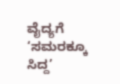ವೈದ್ಯಗೆ ‘ಸಮರಕ್ಕೂ  ಸಿದ್ದ’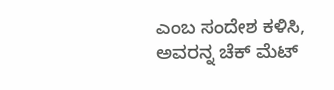ಎಂಬ ಸಂದೇಶ ಕಳಿಸಿ, ಅವರನ್ನ ಚೆಕ್ ಮೆಟ್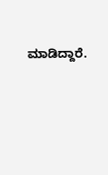ಮಾಡಿದ್ದಾರೆ.